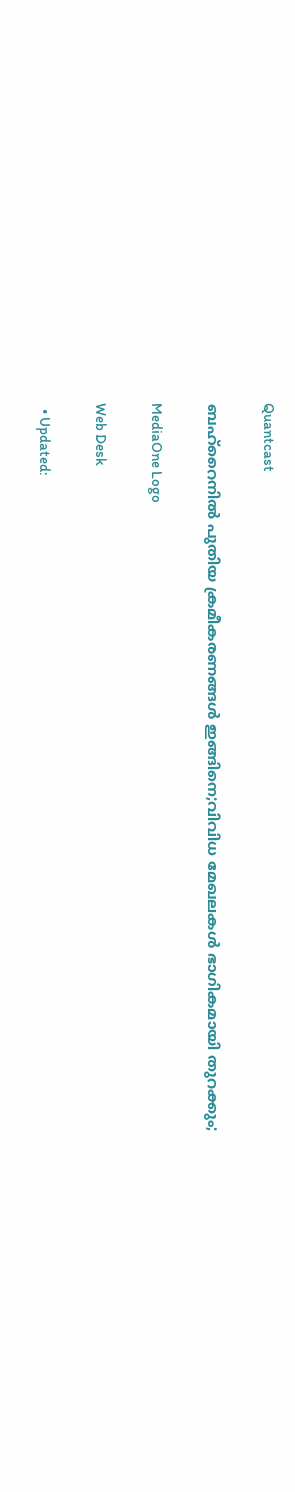Quantcast

ബഹ്റൈനിൽ പുതിയ ക്രമീകരണങ്ങൾ ഇങ്ങിനെ;വിവിധ മേഖലകൾ ഭാഗികമായി തുറക്കും;

MediaOne Logo

Web Desk

  • Updated: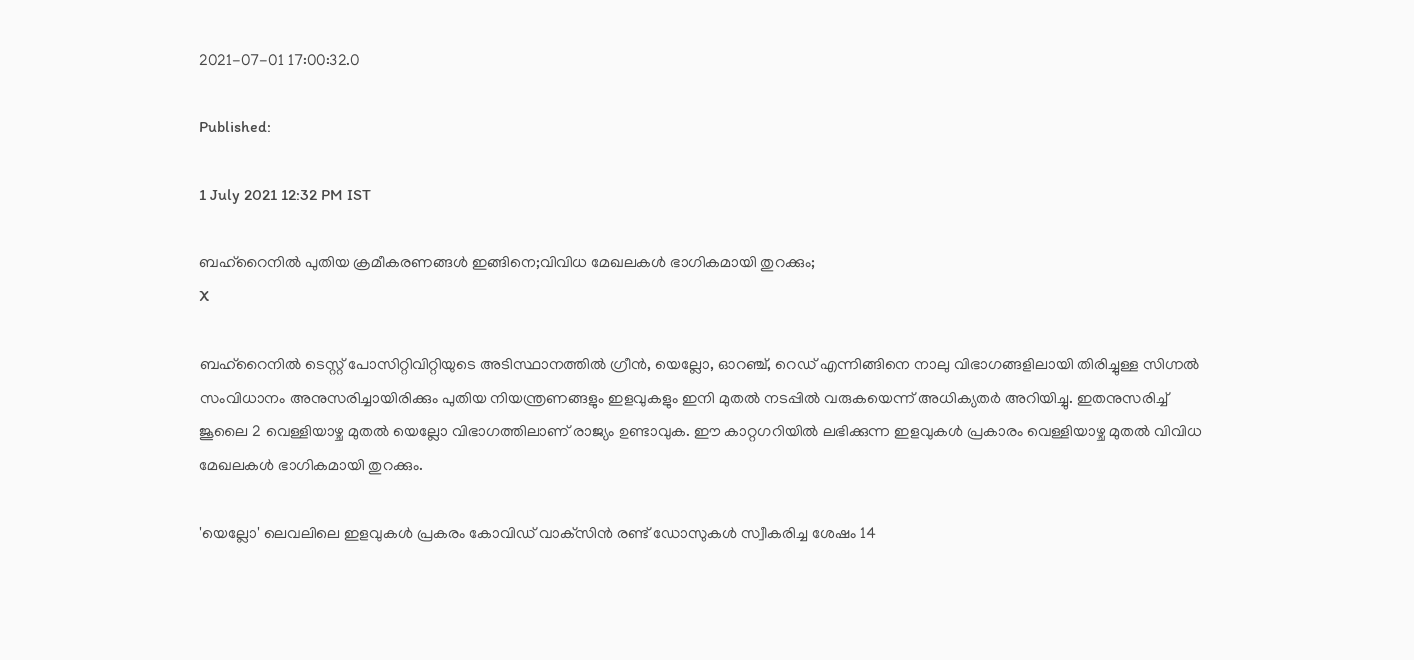2021-07-01 17:00:32.0

Published:

1 July 2021 12:32 PM IST

ബഹ്റൈനിൽ പുതിയ ക്രമീകരണങ്ങൾ ഇങ്ങിനെ;വിവിധ മേഖലകൾ ഭാഗികമായി തുറക്കും;
X

ബഹ്റൈനിൽ ടെസ്റ്റ് പോസിറ്റിവിറ്റിയുടെ അടിസ്ഥാനത്തിൽ ഗ്രീൻ, യെല്ലോ, ഓറഞ്ച്, റെഡ് എന്നിങ്ങിനെ നാലു വിഭാഗങ്ങളിലായി തിരിച്ചുള്ള സിഗ്നൽ സംവിധാനം അനുസരിച്ചായിരിക്കും പുതിയ നിയന്ത്രണങ്ങളും ഇളവുകളും ഇനി മുതൽ നടപ്പിൽ വരുകയെന്ന് അധിക്യതർ അറിയിച്ചു. ഇതനുസരിച്ച് ജൂലൈ 2 വെള്ളിയാഴ്ച മുതൽ യെല്ലോ വിഭാഗത്തിലാണ് രാജ്യം ഉണ്ടാവുക. ഈ കാറ്റഗറിയിൽ ലഭിക്കുന്ന ഇളവുകൾ പ്രകാരം വെള്ളിയാഴ്ച മുതൽ വിവിധ മേഖലകൾ ഭാഗികമായി തുറക്കും.

'യെല്ലോ' ലെവലിലെ ഇളവുകൾ പ്രകരം കോവിഡ് വാക്‌സിൻ രണ്ട് ഡോസുകൾ സ്വീകരിച്ച ശേഷം 14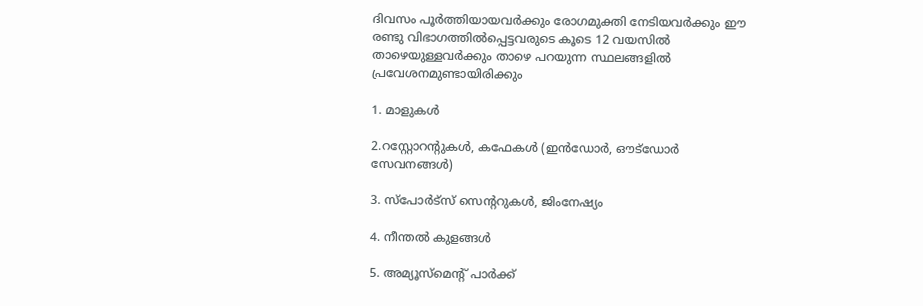ദിവസം പൂർത്തിയായവർക്കും രോഗമുക്തി നേടിയവർക്കും ഈ രണ്ടു വിഭാഗത്തിൽപ്പെട്ടവരുടെ കൂടെ 12 വയസിൽ താഴെയുള്ളവർക്കും താഴെ പറയുന്ന സ്ഥലങ്ങളിൽ പ്രവേശനമുണ്ടായിരിക്കും

1. മാളുകൾ

2.റസ്റ്റോറന്റുകൾ, കഫേകൾ (ഇൻഡോർ, ഔട്ഡോർ സേവനങ്ങൾ)

3. സ്പോർട്സ് സെന്ററുകൾ, ജിംനേഷ്യം

4. നീന്തൽ കുളങ്ങൾ

5. അമ്യൂസ്മെന്റ് പാർക്ക്‌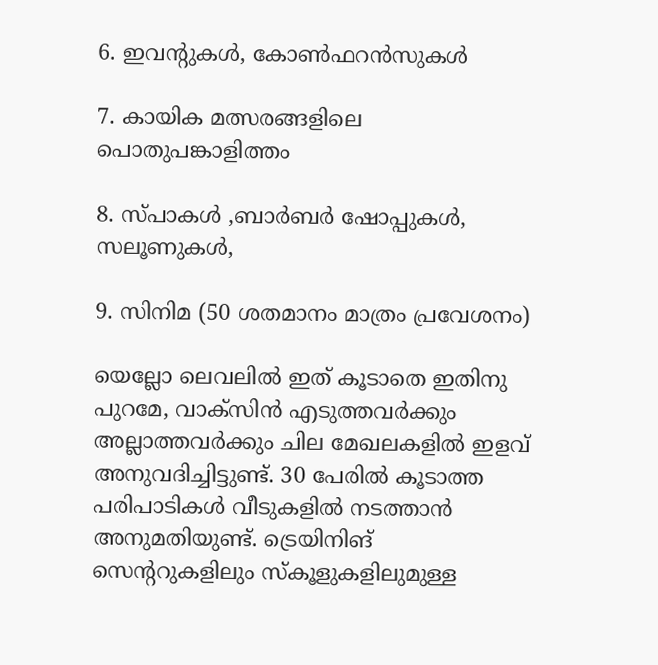6. ഇവന്റുകൾ, കോൺഫറൻസുകൾ

7. കായിക മത്സരങ്ങളിലെ പൊതുപങ്കാളിത്തം

8. സ്പാകൾ ,ബാർബർ ഷോപ്പുകൾ, സലൂണുകൾ,

9. സിനിമ (50 ശതമാനം മാത്രം പ്രവേശനം)

യെല്ലോ ലെവലിൽ ഇത് കൂടാതെ ഇതിനു പുറമേ, വാക്‌സിൻ എടുത്തവർക്കും അല്ലാത്തവർക്കും ചില മേഖലകളിൽ ഇളവ് അനുവദിച്ചിട്ടുണ്ട്. 30 പേരിൽ കൂടാത്ത പരിപാടികൾ വീടുകളിൽ നടത്താൻ അനുമതിയുണ്ട്. ട്രെയിനിങ് സെന്ററുകളിലും സ്കൂളുകളിലുമുള്ള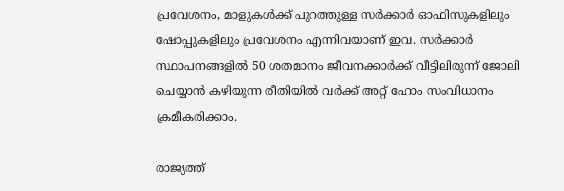പ്രവേശനം, മാളുകൾക്ക് പുറത്തുള്ള സർക്കാർ ഓഫിസുകളിലും ഷോപ്പുകളിലും പ്രവേശനം എന്നിവയാണ് ഇവ. സർക്കാർ സ്ഥാപനങ്ങളിൽ 50 ശതമാനം ജീവനക്കാർക്ക് വീട്ടിലിരുന്ന് ജോലി ചെയ്യാൻ കഴിയുന്ന രീതിയിൽ വർക്ക് അറ്റ് ഹോം സംവിധാനം ക്രമീകരിക്കാം.

രാജ്യത്ത്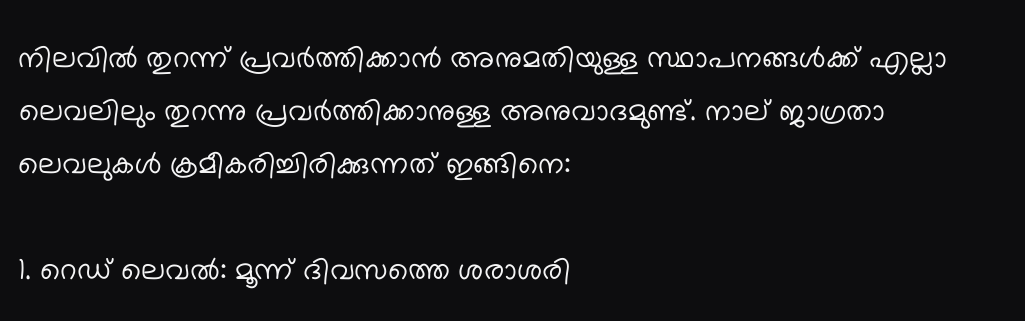നിലവിൽ തുറന്ന് പ്രവർത്തിക്കാൻ അനുമതിയുള്ള സ്ഥാപനങ്ങൾക്ക് എല്ലാ ലെവലിലും തുറന്നു പ്രവർത്തിക്കാനുള്ള അനുവാദമുണ്ട്. നാല് ജാഗ്രതാ ലെവലുകൾ ക്രമീകരിച്ചിരിക്കുന്നത് ഇങ്ങിനെ:

1. റെഡ് ലെവൽ: മൂന്ന് ദിവസത്തെ ശരാശരി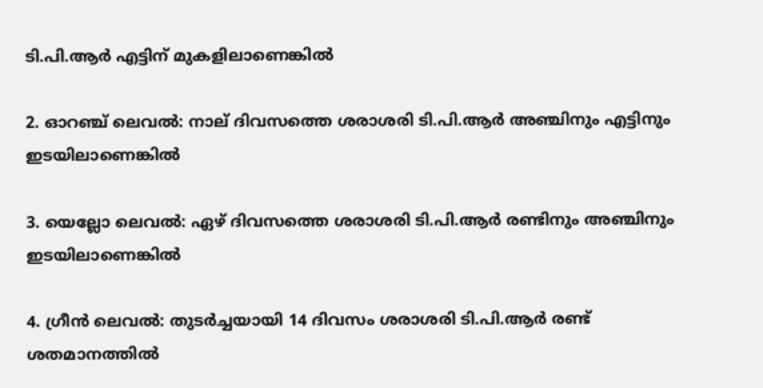ടി.പി.ആർ എട്ടിന് മുകളിലാണെങ്കിൽ

2. ഓറഞ്ച് ലെവൽ: നാല് ദിവസത്തെ ശരാശരി ടി.പി.ആർ അഞ്ചിനും എട്ടിനും ഇടയിലാണെങ്കിൽ

3. യെല്ലോ ലെവൽ: ഏഴ് ദിവസത്തെ ശരാശരി ടി.പി.ആർ രണ്ടിനും അഞ്ചിനും ഇടയിലാണെങ്കിൽ

4. ഗ്രീൻ ലെവൽ: തുടർച്ചയായി 14 ദിവസം ശരാശരി ടി.പി.ആർ രണ്ട് ശതമാനത്തിൽ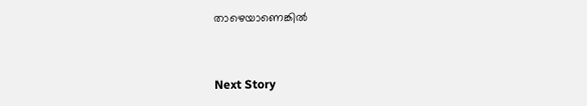താഴെയാണെങ്കിൽ


Next Story